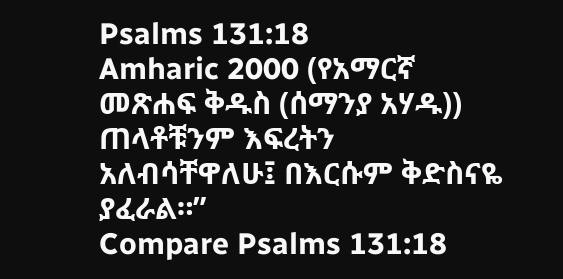Psalms 131:18
Amharic 2000 (የአማርኛ መጽሐፍ ቅዱስ (ሰማንያ አሃዱ))
ጠላቶቹንም እፍረትን አለብሳቸዋለሁ፤ በእርሱም ቅድስናዬ ያፈራል።”
Compare Psalms 131:18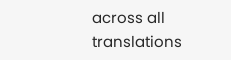across all translations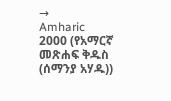→
Amharic 2000 (የአማርኛ መጽሐፍ ቅዱስ (ሰማንያ አሃዱ))